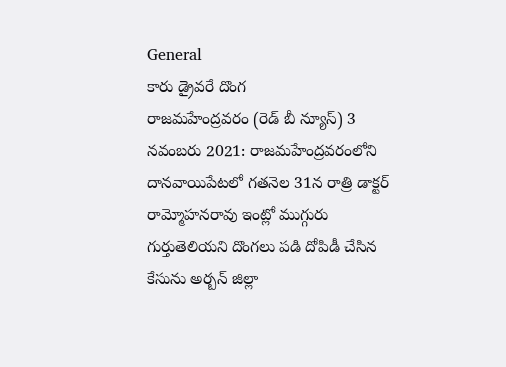General
కారు డ్రైవరే దొంగ
రాజమహేంద్రవరం (రెడ్ బీ న్యూస్) 3 నవంబరు 2021: రాజమహేంద్రవరంలోని దానవాయిపేటలో గతనెల 31న రాత్రి డాక్టర్ రామ్మోహనరావు ఇంట్లో ముగ్గురు గుర్తుతెలియని దొంగలు పడి దోపిడీ చేసిన కేసును అర్బన్ జిల్లా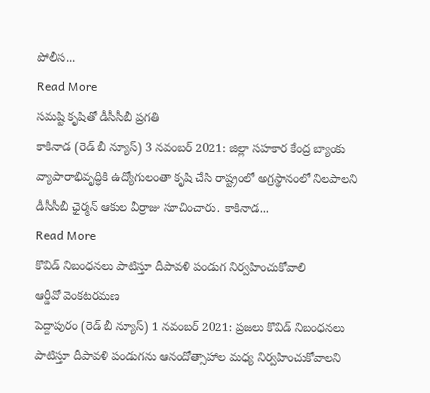పోలీస...
Read More
సమష్టి కృషితో డీసీసీబీ ప్రగతి
కాకినాడ (రెడ్ బీ న్యూస్) 3 నవంబర్ 2021: జిల్లా సహకార కేంద్ర బ్యాంకు వ్యాపారాభివృద్ధికి ఉద్యోగులంతా కృషి చేసి రాష్ట్రంలో అగ్రస్థానంలో నిలపాలని డీసీసీబీ ఛైర్మన్ ఆకుల వీర్రాజు సూచించారు. కాకినాడ...
Read More
కొవిడ్ నిబంధనలు పాటిస్తూ దీపావళి పండుగ నిర్వహించుకోవాలి
ఆర్డీవో వెంకటరమణ
పెద్దాపురం (రెడ్ బీ న్యూస్) 1 నవంబర్ 2021: ప్రజలు కొవిడ్ నిబంధనలు పాటిస్తూ దీపావళి పండుగను ఆనందోత్సాహాల మధ్య నిర్వహించుకోవాలని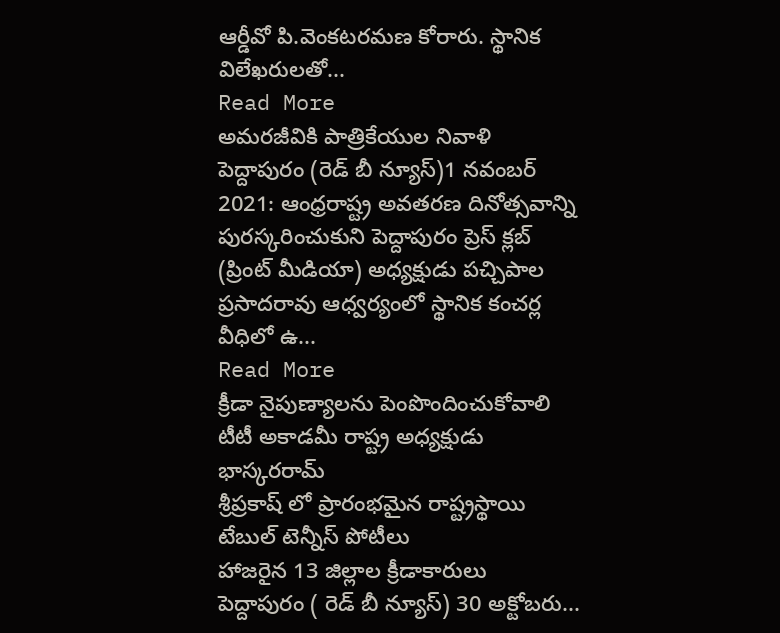ఆర్డీవో పి.వెంకటరమణ కోరారు. స్థానిక విలేఖరులతో...
Read More
అమరజీవికి పాత్రికేయుల నివాళి
పెద్దాపురం (రెడ్ బీ న్యూస్)1 నవంబర్ 2021: ఆంధ్రరాష్ట్ర అవతరణ దినోత్సవాన్ని పురస్కరించుకుని పెద్దాపురం ప్రెస్ క్లబ్ (ప్రింట్ మీడియా) అధ్యక్షుడు పచ్చిపాల ప్రసాదరావు ఆధ్వర్యంలో స్థానిక కంచర్ల వీధిలో ఉ...
Read More
క్రీడా నైపుణ్యాలను పెంపొందించుకోవాలి
టీటీ అకాడమీ రాష్ట్ర అధ్యక్షుడు భాస్కరరామ్
శ్రీప్రకాష్ లో ప్రారంభమైన రాష్ట్రస్థాయి టేబుల్ టెన్నీస్ పోటీలు
హాజరైన 13 జిల్లాల క్రీడాకారులు
పెద్దాపురం ( రెడ్ బీ న్యూస్) 30 అక్టోబరు...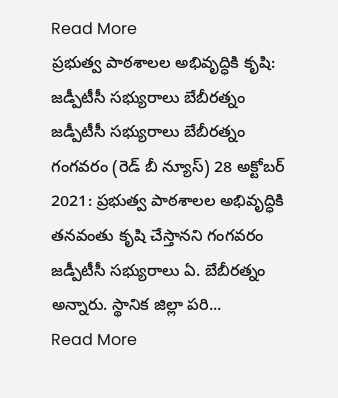Read More
ప్రభుత్వ పాఠశాలల అభివృద్ధికి కృషి: జడ్పీటీసీ సభ్యురాలు బేబీరత్నం
జడ్పీటీసీ సభ్యురాలు బేబీరత్నం
గంగవరం (రెడ్ బీ న్యూస్) 28 అక్టోబర్ 2021: ప్రభుత్వ పాఠశాలల అభివృద్ధికి తనవంతు కృషి చేస్తానని గంగవరం జడ్పీటీసీ సభ్యురాలు ఏ. బేబీరత్నం అన్నారు. స్థానిక జిల్లా పరి...
Read More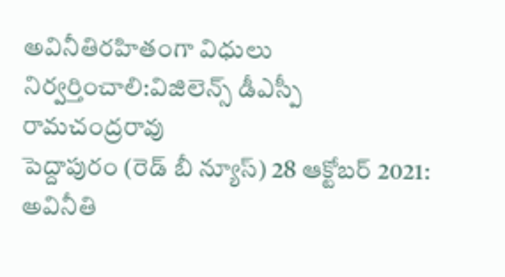అవినీతిరహితంగా విధులు నిర్వర్తించాలి:విజిలెన్స్ డీఎస్పీ రామచంద్రరావు
పెద్దాపురం (రెడ్ బీ న్యూస్) 28 ఆక్టోబర్ 2021: అవినీతి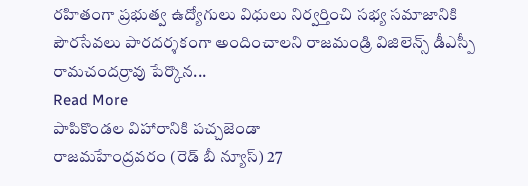రహితంగా ప్రభుత్వ ఉద్యోగులు విధులు నిర్వర్తించి సభ్య సమాజానికి పౌరసేవలు పారదర్శకంగా అందించాలని రాజమండ్రి విజిలెన్స్ డీఎస్పీ రామచందర్రావు పేర్కొన...
Read More
పాపికొండల విహారానికి పచ్చజెండా
రాజమహేంద్రవరం (రెడ్ బీ న్యూస్) 27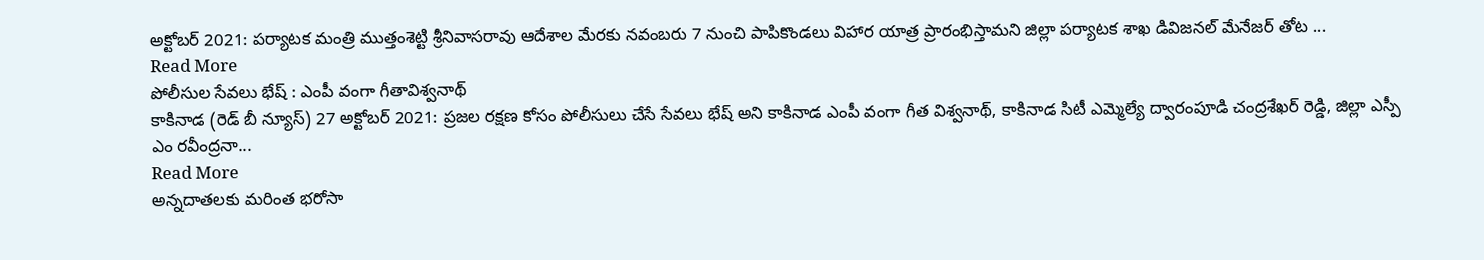అక్టోబర్ 2021: పర్యాటక మంత్రి ముత్తంశెట్టి శ్రీనివాసరావు ఆదేశాల మేరకు నవంబరు 7 నుంచి పాపికొండలు విహార యాత్ర ప్రారంభిస్తామని జిల్లా పర్యాటక శాఖ డివిజనల్ మేనేజర్ తోట ...
Read More
పోలీసుల సేవలు భేష్ : ఎంపీ వంగా గీతావిశ్వనాథ్
కాకినాడ (రెడ్ బీ న్యూస్) 27 అక్టోబర్ 2021: ప్రజల రక్షణ కోసం పోలీసులు చేసే సేవలు భేష్ అని కాకినాడ ఎంపీ వంగా గీత విశ్వనాథ్, కాకినాడ సిటీ ఎమ్మెల్యే ద్వారంపూడి చంద్రశేఖర్ రెడ్డి, జిల్లా ఎస్పీ ఎం రవీంద్రనా...
Read More
అన్నదాతలకు మరింత భరోసా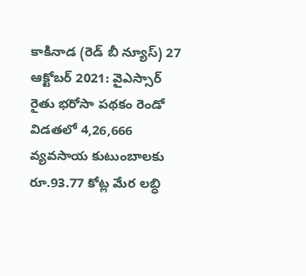కాకినాడ (రెడ్ బీ న్యూస్) 27 ఆక్టోబర్ 2021: వైఎస్సార్ రైతు భరోసా పథకం రెండో విడతలో 4,26,666 వ్యవసాయ కుటుంబాలకు రూ.93.77 కోట్ల మేర లబ్ధి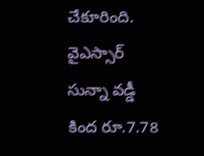చేకూరింది. వైఎస్సార్ సున్నా వడ్డీ కింద రూ.7.78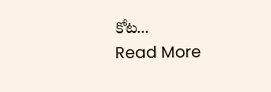కోట...
Read More